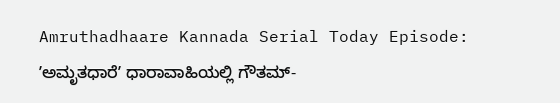Amruthadhaare Kannada Serial Today Episode: ʼಅಮೃತಧಾರೆʼ ಧಾರಾವಾಹಿಯಲ್ಲಿ ಗೌತಮ್-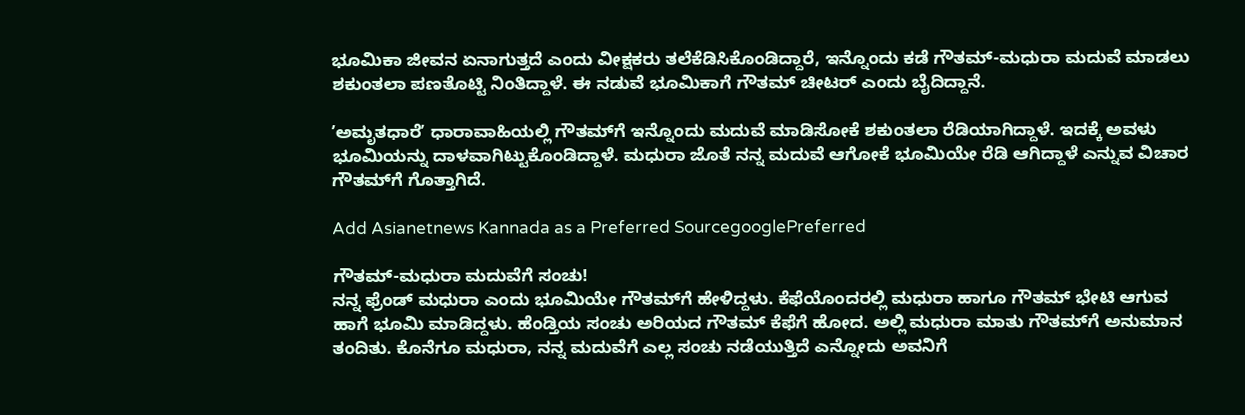ಭೂಮಿಕಾ ಜೀವನ ಏನಾಗುತ್ತದೆ ಎಂದು ವೀಕ್ಷಕರು ತಲೆಕೆಡಿಸಿಕೊಂಡಿದ್ದಾರೆ, ಇನ್ನೊಂದು ಕಡೆ ಗೌತಮ್‌-ಮಧುರಾ ಮದುವೆ ಮಾಡಲು ಶಕುಂತಲಾ ಪಣತೊಟ್ಟಿ ನಿಂತಿದ್ದಾಳೆ. ಈ ನಡುವೆ ಭೂಮಿಕಾಗೆ ಗೌತಮ್‌ ಚೀಟರ್‌ ಎಂದು ಬೈದಿದ್ದಾನೆ.

ʼಅಮೃತಧಾರೆʼ ಧಾರಾವಾಹಿಯಲ್ಲಿ ಗೌತಮ್‌ಗೆ ಇನ್ನೊಂದು ಮದುವೆ ಮಾಡಿಸೋಕೆ ಶಕುಂತಲಾ ರೆಡಿಯಾಗಿದ್ದಾಳೆ. ಇದಕ್ಕೆ ಅವಳು ಭೂಮಿಯನ್ನು ದಾಳವಾಗಿಟ್ಟುಕೊಂಡಿದ್ದಾಳೆ. ಮಧುರಾ ಜೊತೆ ನನ್ನ ಮದುವೆ ಆಗೋಕೆ ಭೂಮಿಯೇ ರೆಡಿ ಆಗಿದ್ದಾಳೆ ಎನ್ನುವ ವಿಚಾರ ಗೌತಮ್‌ಗೆ ಗೊತ್ತಾಗಿದೆ.

Add Asianetnews Kannada as a Preferred SourcegooglePreferred

ಗೌತಮ್‌-ಮಧುರಾ ಮದುವೆಗೆ ಸಂಚು!
ನನ್ನ ಫ್ರೆಂಡ್‌ ಮಧುರಾ ಎಂದು ಭೂಮಿಯೇ ಗೌತಮ್‌ಗೆ ಹೇಳಿದ್ದಳು. ಕೆಫೆಯೊಂದರಲ್ಲಿ ಮಧುರಾ ಹಾಗೂ ಗೌತಮ್‌ ಭೇಟಿ ಆಗುವ ಹಾಗೆ ಭೂಮಿ ಮಾಡಿದ್ದಳು. ಹೆಂಡ್ತಿಯ ಸಂಚು ಅರಿಯದ ಗೌತಮ್‌ ಕೆಫೆಗೆ ಹೋದ. ಅಲ್ಲಿ ಮಧುರಾ ಮಾತು ಗೌತಮ್‌ಗೆ ಅನುಮಾನ ತಂದಿತು. ಕೊನೆಗೂ ಮಧುರಾ, ನನ್ನ ಮದುವೆಗೆ ಎಲ್ಲ ಸಂಚು ನಡೆಯುತ್ತಿದೆ ಎನ್ನೋದು ಅವನಿಗೆ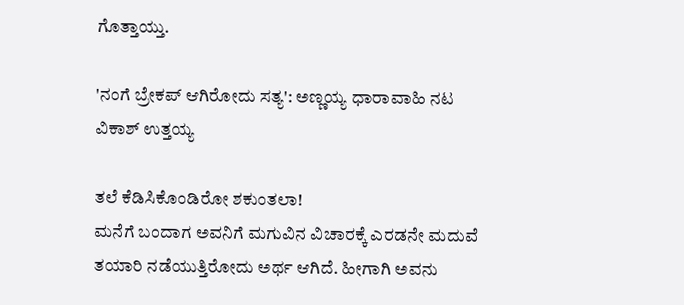ಗೊತ್ತಾಯ್ತು.

'ನಂಗೆ ಬ್ರೇಕಪ್‌ ಆಗಿರೋದು ಸತ್ಯ': ಅಣ್ಣಯ್ಯ ಧಾರಾವಾಹಿ ನಟ ವಿಕಾಶ್‌ ಉತ್ತಯ್ಯ

ತಲೆ ಕೆಡಿಸಿಕೊಂಡಿರೋ ಶಕುಂತಲಾ!
ಮನೆಗೆ ಬಂದಾಗ ಅವನಿಗೆ ಮಗುವಿನ ವಿಚಾರಕ್ಕೆ ಎರಡನೇ ಮದುವೆ ತಯಾರಿ ನಡೆಯುತ್ತಿರೋದು ಅರ್ಥ ಆಗಿದೆ. ಹೀಗಾಗಿ ಅವನು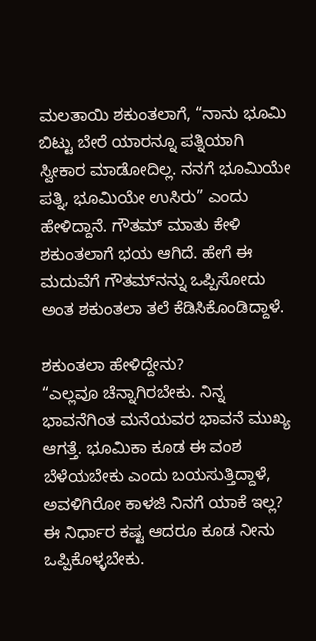ಮಲತಾಯಿ ಶಕುಂತಲಾಗೆ, “ನಾನು ಭೂಮಿ ಬಿಟ್ಟು ಬೇರೆ ಯಾರನ್ನೂ ಪತ್ನಿಯಾಗಿ ಸ್ವೀಕಾರ ಮಾಡೋದಿಲ್ಲ. ನನಗೆ ಭೂಮಿಯೇ ಪತ್ನಿ, ಭೂಮಿಯೇ ಉಸಿರು” ಎಂದು ಹೇಳಿದ್ದಾನೆ. ಗೌತಮ್‌ ಮಾತು ಕೇಳಿ ಶಕುಂತಲಾಗೆ ಭಯ ಆಗಿದೆ. ಹೇಗೆ ಈ ಮದುವೆಗೆ ಗೌತಮ್‌ನನ್ನು ಒಪ್ಪಿಸೋದು ಅಂತ ಶಕುಂತಲಾ ತಲೆ ಕೆಡಿಸಿಕೊಂಡಿದ್ದಾಳೆ.

ಶಕುಂತಲಾ ಹೇಳಿದ್ದೇನು?
“ಎಲ್ಲವೂ ಚೆನ್ನಾಗಿರಬೇಕು. ನಿನ್ನ ಭಾವನೆಗಿಂತ ಮನೆಯವರ ಭಾವನೆ ಮುಖ್ಯ ಆಗತ್ತೆ. ಭೂಮಿಕಾ ಕೂಡ ಈ ವಂಶ ಬೆಳೆಯಬೇಕು ಎಂದು ಬಯಸುತ್ತಿದ್ದಾಳೆ, ಅವಳಿಗಿರೋ ಕಾಳಜಿ ನಿನಗೆ ಯಾಕೆ ಇಲ್ಲ? ಈ ನಿರ್ಧಾರ ಕಷ್ಟ ಆದರೂ ಕೂಡ ನೀನು ಒಪ್ಪಿಕೊಳ್ಳಬೇಕು.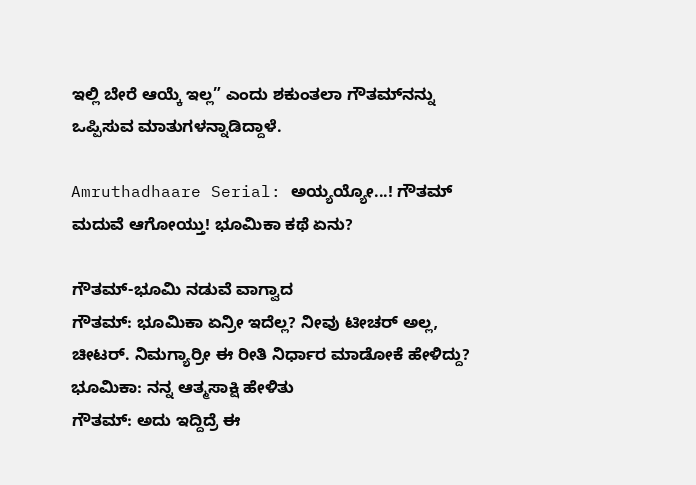ಇಲ್ಲಿ ಬೇರೆ ಆಯ್ಕೆ ಇಲ್ಲ” ಎಂದು ಶಕುಂತಲಾ ಗೌತಮ್‌ನನ್ನು ಒಪ್ಪಿಸುವ ಮಾತುಗಳನ್ನಾಡಿದ್ದಾಳೆ.

Amruthadhaare Serial: ಅಯ್ಯಯ್ಯೋ...! ಗೌತಮ್‌ ಮದುವೆ ಆಗೋಯ್ತು! ಭೂಮಿಕಾ ಕಥೆ ಏನು?

ಗೌತಮ್-ಭೂಮಿ ನಡುವೆ ವಾಗ್ವಾದ
ಗೌತಮ್: ಭೂಮಿಕಾ ಏನ್ರೀ ಇದೆಲ್ಲ? ನೀವು ಟೀಚರ್‌ ಅಲ್ಲ, ಚೀಟರ್. ನಿಮಗ್ಯಾರ್ರೀ ಈ ರೀತಿ ನಿರ್ಧಾರ ಮಾಡೋಕೆ ಹೇಳಿದ್ದು?
ಭೂಮಿಕಾ: ನನ್ನ ಆತ್ಮಸಾಕ್ಷಿ ಹೇಳಿತು
ಗೌತಮ್: ಅದು ಇದ್ದಿದ್ರೆ ಈ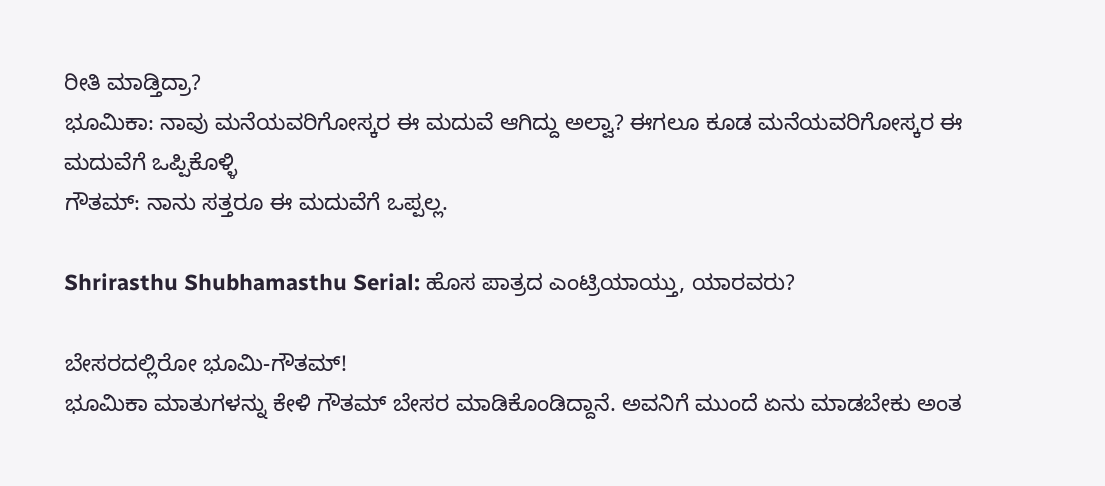ರೀತಿ ಮಾಡ್ತಿದ್ರಾ?
ಭೂಮಿಕಾ: ನಾವು ಮನೆಯವರಿಗೋಸ್ಕರ ಈ ಮದುವೆ ಆಗಿದ್ದು ಅಲ್ವಾ? ಈಗಲೂ ಕೂಡ ಮನೆಯವರಿಗೋಸ್ಕರ ಈ ಮದುವೆಗೆ ಒಪ್ಪಿಕೊಳ್ಳಿ
ಗೌತಮ್: ನಾನು ಸತ್ತರೂ ಈ ಮದುವೆಗೆ ಒಪ್ಪಲ್ಲ.

Shrirasthu Shubhamasthu Serial: ಹೊಸ ಪಾತ್ರದ ಎಂಟ್ರಿಯಾಯ್ತು, ಯಾರವರು?

ಬೇಸರದಲ್ಲಿರೋ ಭೂಮಿ-ಗೌತಮ್!
ಭೂಮಿಕಾ ಮಾತುಗಳನ್ನು ಕೇಳಿ ಗೌತಮ್‌ ಬೇಸರ ಮಾಡಿಕೊಂಡಿದ್ದಾನೆ. ಅವನಿಗೆ ಮುಂದೆ ಏನು ಮಾಡಬೇಕು ಅಂತ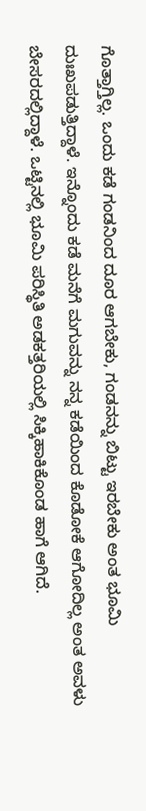ಗೊತ್ತಾಗ್ತಿಲ್ಲ. ಒಂದು ಕಡೆ ಗಂಡನಿಂದ ದೂರ ಆಗಬೇಕು, ಗಂಡನನ್ನು ಬಿಟ್ಟು ಇರಬೇಕು ಅಂತ ಭೂಮಿ ದುಃಖಪಡುತ್ತಿದ್ದಾಳೆ. ಇನ್ನೊಂದು ಕಡೆ ಮನೆಗೆ ಮಗುವನ್ನು ನನ್ನ ಕಡೆಯಿಂದ ಕೊಡೋಕೆ ಆಗೋದಿಲ್ಲ ಅಂತ ಅವಳು ಬೇಸರದಲ್ಲಿದ್ದಾಳೆ. ಒಟ್ಟಿನಲ್ಲಿ ಭೂಮಿ ಪರಿಸ್ಥಿತಿ ಅಡಕತ್ತರಿಯಲ್ಲಿ ಸಿಕ್ಕಿಹಾಕಿಕೊಂಡ ಹಾಗೆ ಆಗಿದೆ.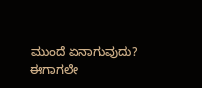ಮುಂದೆ ಏನಾಗುವುದು?
ಈಗಾಗಲೇ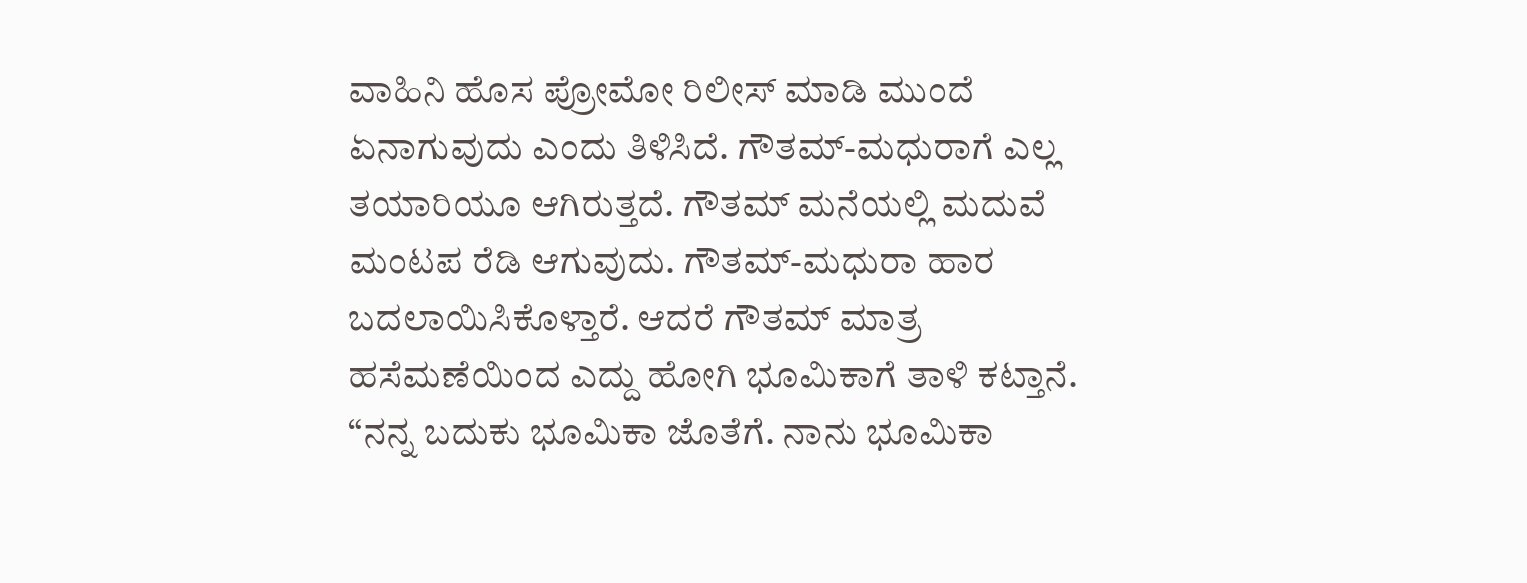ವಾಹಿನಿ ಹೊಸ ಪ್ರೋಮೋ ರಿಲೀಸ್‌ ಮಾಡಿ ಮುಂದೆ ಏನಾಗುವುದು ಎಂದು ತಿಳಿಸಿದೆ. ಗೌತಮ್-ಮಧುರಾಗೆ ಎಲ್ಲ ತಯಾರಿಯೂ ಆಗಿರುತ್ತದೆ. ಗೌತಮ್‌ ಮನೆಯಲ್ಲಿ ಮದುವೆ ಮಂಟಪ ರೆಡಿ ಆಗುವುದು. ಗೌತಮ್-ಮಧುರಾ ಹಾರ ಬದಲಾಯಿಸಿಕೊಳ್ತಾರೆ. ಆದರೆ ಗೌತಮ್‌ ಮಾತ್ರ ಹಸೆಮಣೆಯಿಂದ ಎದ್ದು ಹೋಗಿ ಭೂಮಿಕಾಗೆ ತಾಳಿ ಕಟ್ತಾನೆ. “ನನ್ನ ಬದುಕು ಭೂಮಿಕಾ ಜೊತೆಗೆ. ನಾನು ಭೂಮಿಕಾ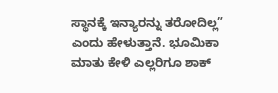ಸ್ಥಾನಕ್ಕೆ ಇನ್ಯಾರನ್ನು ತರೋದಿಲ್ಲ” ಎಂದು ಹೇಳುತ್ತಾನೆ. ಭೂಮಿಕಾ ಮಾತು ಕೇಳಿ ಎಲ್ಲರಿಗೂ ಶಾಕ್‌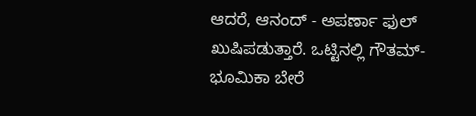ಆದರೆ, ಆನಂದ್‌ - ಅಪರ್ಣಾ ಫುಲ್‌ ಖುಷಿಪಡುತ್ತಾರೆ. ಒಟ್ಟಿನಲ್ಲಿ ಗೌತಮ್-ಭೂಮಿಕಾ ಬೇರೆ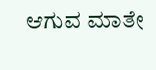ಆಗುವ ಮಾತೇ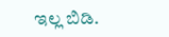ಇಲ್ಲ ಬಿಡಿ.